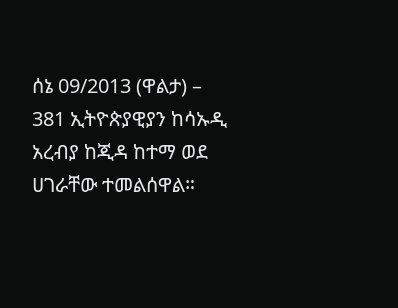ሰኔ 09/2013 (ዋልታ) – 381 ኢትዮጵያዊያን ከሳኡዲ አረብያ ከጂዳ ከተማ ወደ ሀገራቸው ተመልሰዋል።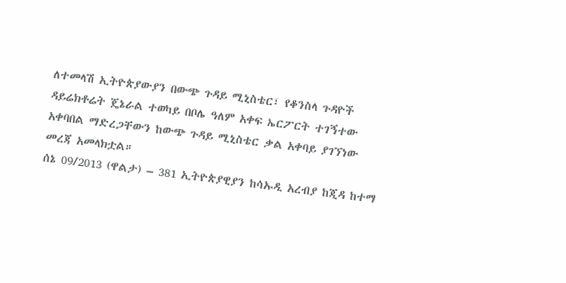ለተመላሽ ኢትዮጵያውያን በውጭ ጉዳይ ሚኒስቴር፣ የቆንስላ ጉዳዮች ዳይሬክቶሬት ጄኔራል ተወካይ በቦሌ ዓለም አቀፍ ኤርፖርት ተገኝተው አቀባበል ማድረጋቸውን ከውጭ ጉዳይ ሚኒስቴር ቃል አቀባይ ያገኘነው መረጃ አመላክቷል።
ሰኔ 09/2013 (ዋልታ) – 381 ኢትዮጵያዊያን ከሳኡዲ አረብያ ከጂዳ ከተማ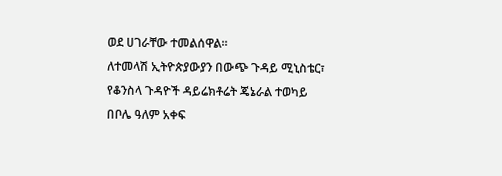ወደ ሀገራቸው ተመልሰዋል።
ለተመላሽ ኢትዮጵያውያን በውጭ ጉዳይ ሚኒስቴር፣ የቆንስላ ጉዳዮች ዳይሬክቶሬት ጄኔራል ተወካይ በቦሌ ዓለም አቀፍ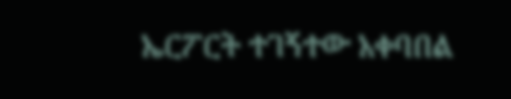ኤርፖርት ተገኝተው አቀባበል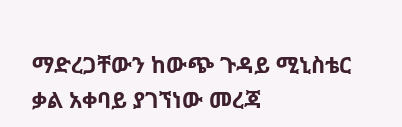ማድረጋቸውን ከውጭ ጉዳይ ሚኒስቴር ቃል አቀባይ ያገኘነው መረጃ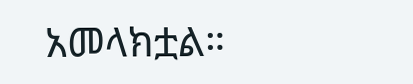አመላክቷል።